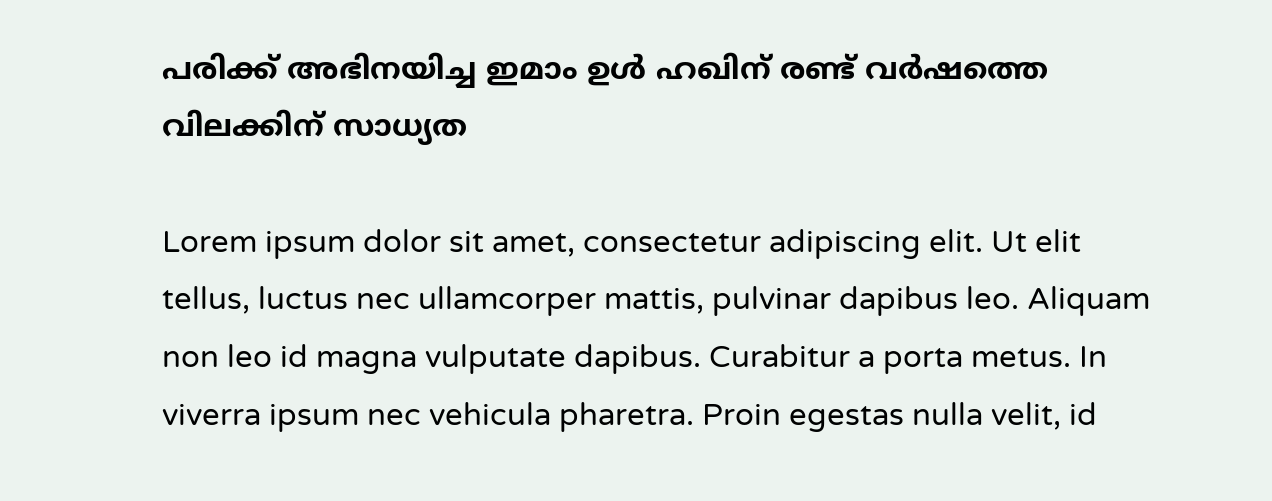പരിക്ക് അഭിനയിച്ച ഇമാം ഉൾ ഹഖിന് രണ്ട് വർഷത്തെ വിലക്കിന് സാധ്യത

Lorem ipsum dolor sit amet, consectetur adipiscing elit. Ut elit tellus, luctus nec ullamcorper mattis, pulvinar dapibus leo. Aliquam non leo id magna vulputate dapibus. Curabitur a porta metus. In viverra ipsum nec vehicula pharetra. Proin egestas nulla velit, id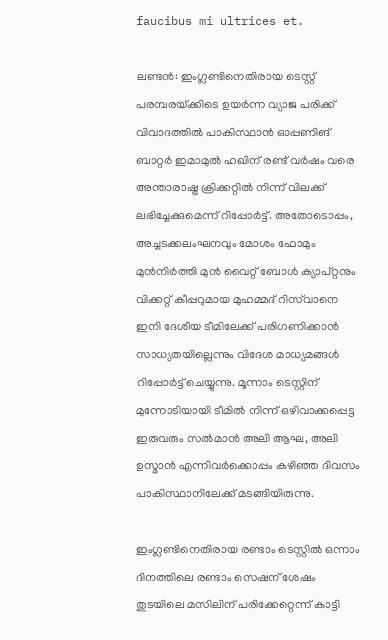faucibus mi ultrices et.

ലണ്ടൻ: ഇംഗ്ലണ്ടിനെതിരായ ടെസ്റ്റ് പരമ്പരയ്‌ക്കിടെ ഉയർന്ന വ്യാജ പരിക്ക് വിവാദത്തിൽ പാകിസ്ഥാൻ ഓപ്പണിങ് ബാറ്റർ ഇമാമുൽ ഹഖിന് രണ്ട് വർഷം വരെ അന്താരാഷ്ട്ര ക്രിക്കറ്റിൽ നിന്ന് വിലക്ക് ലഭിച്ചേക്കുമെന്ന് റിപ്പോർട്ട്. അതോടൊപ്പം, അച്ചടക്കലംഘനവും മോശം ഫോമും മുൻനിർത്തി മുൻ വൈറ്റ് ബോൾ ക്യാപ്റ്റനും വിക്കറ്റ് കീപ്പറുമായ മുഹമ്മദ് റിസ്‌വാനെ ഇനി ദേശീയ ടീമിലേക്ക് പരിഗണിക്കാൻ സാധ്യതയില്ലെന്നും വിദേശ മാധ്യമങ്ങൾ റിപ്പോർട്ട് ചെയ്യുന്നു. മൂന്നാം ടെസ്റ്റിന് മുന്നോടിയായി ടീമിൽ നിന്ന് ഒഴിവാക്കപ്പെട്ട ഇരുവരും സൽമാൻ അലി ആഘ, അലി ഉസ്മാൻ എന്നിവർക്കൊപ്പം കഴിഞ്ഞ ദിവസം പാകിസ്ഥാനിലേക്ക് മടങ്ങിയിരുന്നു.

ഇംഗ്ലണ്ടിനെതിരായ രണ്ടാം ടെസ്റ്റിൽ ഒന്നാം ദിനത്തിലെ രണ്ടാം സെഷന് ശേഷം തുടയിലെ മസിലിന് പരിക്കേറ്റെന്ന് കാട്ടി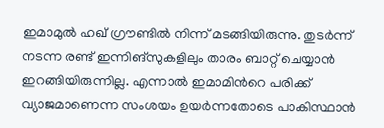ഇമാമുൽ ഹഖ് ഗ്രൗണ്ടിൽ നിന്ന് മടങ്ങിയിരുന്നു. തുടർന്ന് നടന്ന രണ്ട് ഇന്നിങ്സുകളിലും താരം ബാറ്റ് ചെയ്യാൻ ഇറങ്ങിയിരുന്നില്ല. എന്നാൽ ഇമാമിന്‍റെ പരിക്ക് വ്യാജമാണെന്ന സംശയം ഉയർന്നതോടെ പാകിസ്ഥാൻ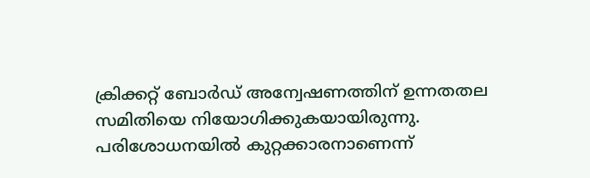ക്രിക്കറ്റ് ബോർഡ് അന്വേഷണത്തിന് ഉന്നതതല സമിതിയെ നിയോഗിക്കുകയായിരുന്നു. പരിശോധനയിൽ കുറ്റക്കാരനാണെന്ന്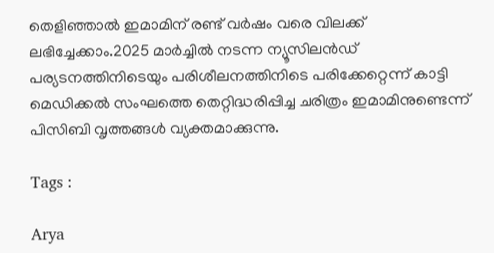തെളിഞ്ഞാൽ ഇമാമിന് രണ്ട് വർഷം വരെ വിലക്ക് ലഭിച്ചേക്കാം.2025 മാർച്ചിൽ നടന്ന ന്യൂസിലൻഡ് പര്യടനത്തിനിടെയും പരിശീലനത്തിനിടെ പരിക്കേറ്റെന്ന് കാട്ടി മെഡിക്കൽ സംഘത്തെ തെറ്റിദ്ധരിപ്പിച്ച ചരിത്രം ഇമാമിനുണ്ടെന്ന് പിസിബി വൃത്തങ്ങൾ വ്യക്തമാക്കുന്നു.

Tags :

Arya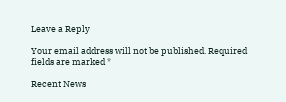Leave a Reply

Your email address will not be published. Required fields are marked *

Recent News